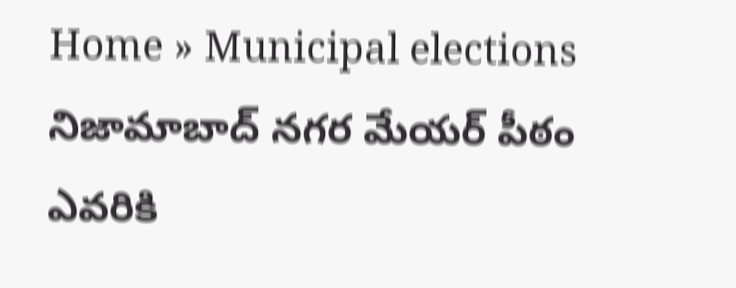Home » Municipal elections
నిజామాబాద్ నగర మేయర్ పీఠం ఎవరికి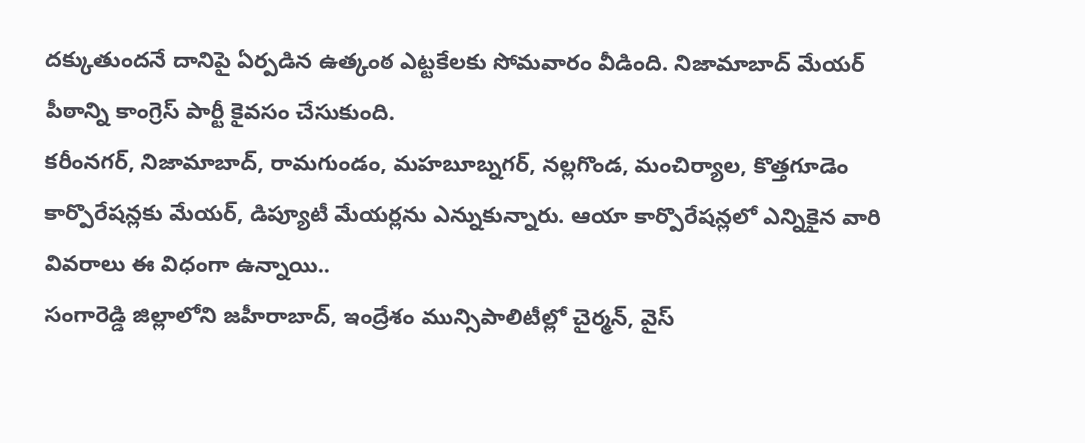దక్కుతుందనే దానిపై ఏర్పడిన ఉత్కంఠ ఎట్టకేలకు సోమవారం వీడింది. నిజామాబాద్ మేయర్ పీఠాన్ని కాంగ్రెస్ పార్టీ కైవసం చేసుకుంది.
కరీంనగర్, నిజామాబాద్, రామగుండం, మహబూబ్నగర్, నల్లగొండ, మంచిర్యాల, కొత్తగూడెం కార్పొరేషన్లకు మేయర్, డిప్యూటీ మేయర్లను ఎన్నుకున్నారు. ఆయా కార్పొరేషన్లలో ఎన్నికైన వారి వివరాలు ఈ విధంగా ఉన్నాయి..
సంగారెడ్డి జిల్లాలోని జహీరాబాద్, ఇంద్రేశం మున్సిపాలిటీల్లో చైర్మన్, వైస్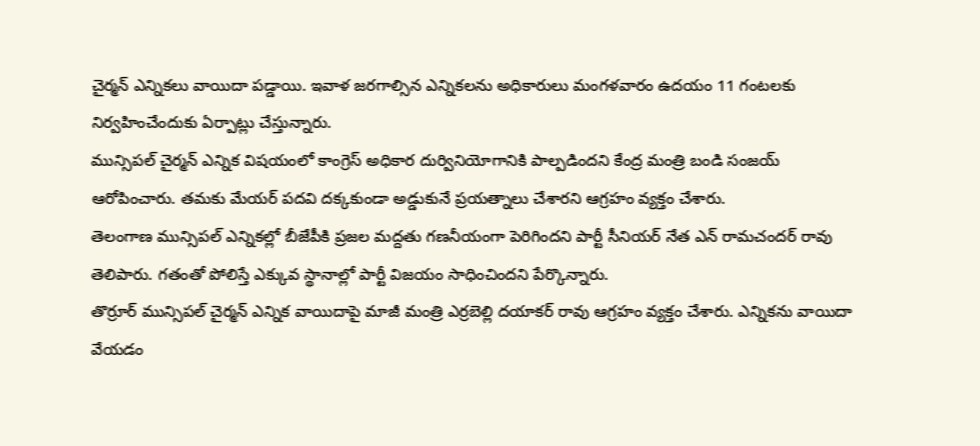చైర్మన్ ఎన్నికలు వాయిదా పడ్డాయి. ఇవాళ జరగాల్సిన ఎన్నికలను అధికారులు మంగళవారం ఉదయం 11 గంటలకు నిర్వహించేందుకు ఏర్పాట్లు చేస్తున్నారు.
మున్సిపల్ చైర్మన్ ఎన్నిక విషయంలో కాంగ్రెస్ అధికార దుర్వినియోగానికి పాల్పడిందని కేంద్ర మంత్రి బండి సంజయ్ ఆరోపించారు. తమకు మేయర్ పదవి దక్కకుండా అడ్డుకునే ప్రయత్నాలు చేశారని ఆగ్రహం వ్యక్తం చేశారు.
తెలంగాణ మున్సిపల్ ఎన్నికల్లో బీజేపీకి ప్రజల మద్దతు గణనీయంగా పెరిగిందని పార్టీ సీనియర్ నేత ఎన్ రామచందర్ రావు తెలిపారు. గతంతో పోలిస్తే ఎక్కువ స్థానాల్లో పార్టీ విజయం సాధించిందని పేర్కొన్నారు.
తొర్రూర్ మున్సిపల్ చైర్మన్ ఎన్నిక వాయిదాపై మాజీ మంత్రి ఎర్రబెల్లి దయాకర్ రావు ఆగ్రహం వ్యక్తం చేశారు. ఎన్నికను వాయిదా వేయడం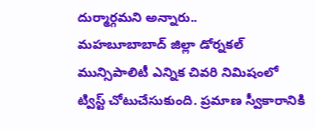దుర్మార్గమని అన్నారు..
మహబూబాబాద్ జిల్లా డోర్నకల్ మున్సిపాలిటీ ఎన్నిక చివరి నిమిషంలో ట్విస్ట్ చోటుచేసుకుంది. ప్రమాణ స్వీకారానికి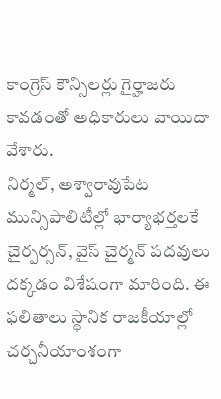కాంగ్రెస్ కౌన్సిలర్లు గైర్హాజరు కావడంతో అధికారులు వాయిదా వేశారు.
నిర్మల్, అశ్వారావుపేట మున్సిపాలిటీల్లో భార్యాభర్తలకే చైర్పర్సన్, వైస్ చైర్మన్ పదవులు దక్కడం విశేషంగా మారింది. ఈ ఫలితాలు స్థానిక రాజకీయాల్లో చర్చనీయాంశంగా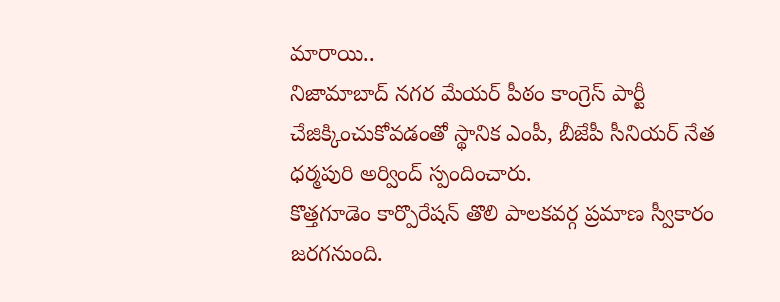మారాయి..
నిజామాబాద్ నగర మేయర్ పీఠం కాంగ్రెస్ పార్టీ చేజిక్కించుకోవడంతో స్థానిక ఎంపీ, బీజేపీ సీనియర్ నేత ధర్మపురి అర్వింద్ స్పందించారు.
కొత్తగూడెం కార్పొరేషన్ తొలి పాలకవర్గ ప్రమాణ స్వీకారం జరగనుంది.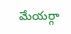మేయర్గా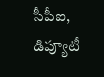సీపీఐ, డిప్యూటీ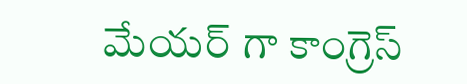మేయర్ గా కాంగ్రెస్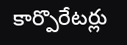కార్పొరేటర్లు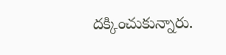దక్కించుకున్నారు.